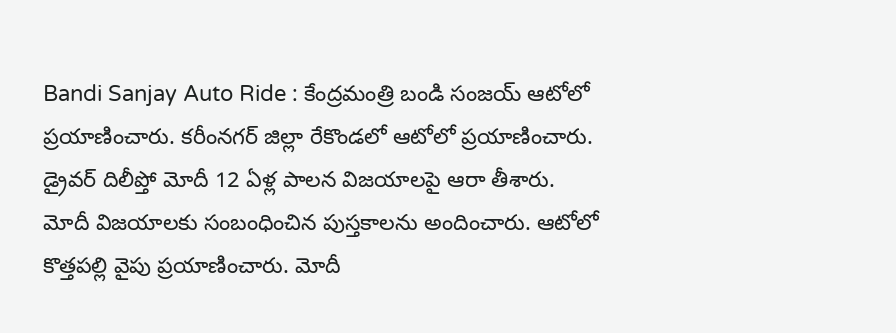Bandi Sanjay Auto Ride : కేంద్రమంత్రి బండి సంజయ్ ఆటోలో ప్రయాణించారు. కరీంనగర్ జిల్లా రేకొండలో ఆటోలో ప్రయాణించారు. డ్రైవర్ దిలీప్తో మోదీ 12 ఏళ్ల పాలన విజయాలపై ఆరా తీశారు. మోదీ విజయాలకు సంబంధించిన పుస్తకాలను అందించారు. ఆటోలో కొత్తపల్లి వైపు ప్రయాణించారు. మోదీ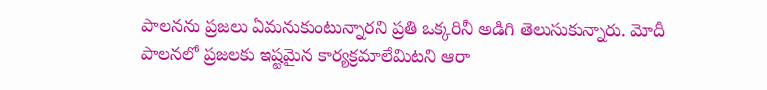పాలనను ప్రజలు ఏమనుకుంటున్నారని ప్రతి ఒక్కరినీ అడిగి తెలుసుకున్నారు. మోదీ పాలనలో ప్రజలకు ఇష్టమైన కార్యక్రమాలేమిటని ఆరా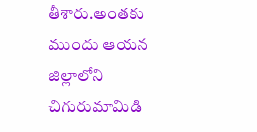తీశారు.అంతకు ముందు ఆయన జిల్లాలోని చిగురుమామిడి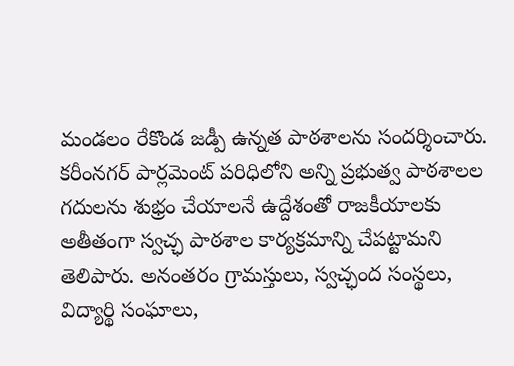మండలం రేకొండ జడ్పీ ఉన్నత పాఠశాలను సందర్శించారు. కరీంనగర్ పార్లమెంట్ పరిధిలోని అన్ని ప్రభుత్వ పాఠశాలల గదులను శుభ్రం చేయాలనే ఉద్దేశంతో రాజకీయాలకు అతీతంగా స్వచ్ఛ పాఠశాల కార్యక్రమాన్ని చేపట్టామని తెలిపారు. అనంతరం గ్రామస్తులు, స్వచ్ఛంద సంస్థలు, విద్యార్థి సంఘాలు,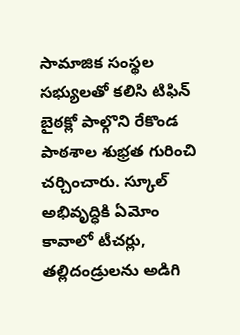సామాజిక సంస్థల సభ్యులతో కలిసి టిఫిన్ బైఠక్లో పాల్గొని రేకొండ పాఠశాల శుభ్రత గురించి చర్చించారు. స్కూల్ అభివృద్ధికి ఏమోం కావాలో టీచర్లు, తల్లిదండ్రులను అడిగి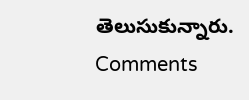తెలుసుకున్నారు.
Comments